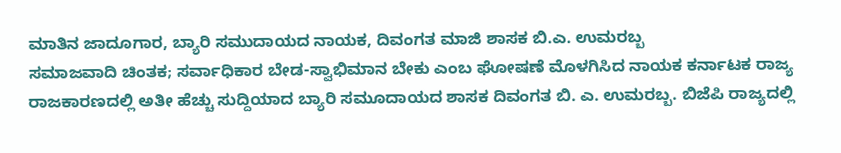ಮಾತಿನ ಜಾದೂಗಾರ, ಬ್ಯಾರಿ ಸಮುದಾಯದ ನಾಯಕ, ದಿವಂಗತ ಮಾಜಿ ಶಾಸಕ ಬಿ.ಎ. ಉಮರಬ್ಬ
ಸಮಾಜವಾದಿ ಚಿಂತಕ; ಸರ್ವಾಧಿಕಾರ ಬೇಡ-ಸ್ವಾಭಿಮಾನ ಬೇಕು ಎಂಬ ಘೋಷಣೆ ಮೊಳಗಿಸಿದ ನಾಯಕ ಕರ್ನಾಟಕ ರಾಜ್ಯ ರಾಜಕಾರಣದಲ್ಲಿ ಅತೀ ಹೆಚ್ಚು ಸುದ್ದಿಯಾದ ಬ್ಯಾರಿ ಸಮೂದಾಯದ ಶಾಸಕ ದಿವಂಗತ ಬಿ. ಎ. ಉಮರಬ್ಬ. ಬಿಜೆಪಿ ರಾಜ್ಯದಲ್ಲಿ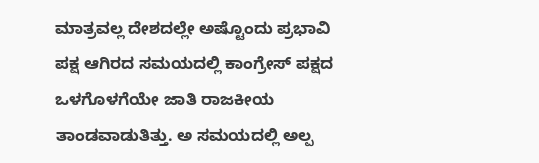ಮಾತ್ರವಲ್ಲ ದೇಶದಲ್ಲೇ ಅಷ್ಟೊಂದು ಪ್ರಭಾವಿ ಪಕ್ಷ ಆಗಿರದ ಸಮಯದಲ್ಲಿ ಕಾಂಗ್ರೇಸ್ ಪಕ್ಷದ ಒಳಗೊಳಗೆಯೇ ಜಾತಿ ರಾಜಕೀಯ ತಾಂಡವಾಡುತಿತ್ತು. ಅ ಸಮಯದಲ್ಲಿ ಅಲ್ಪ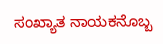ಸಂಖ್ಯಾತ ನಾಯಕನೊಬ್ಬ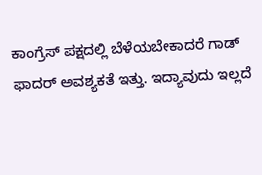ಕಾಂಗ್ರೆಸ್ ಪಕ್ಷದಲ್ಲಿ ಬೆಳೆಯಬೇಕಾದರೆ ಗಾಡ್ ಫಾದರ್ ಅವಶ್ಯಕತೆ ಇತ್ತು. ಇದ್ಯಾವುದು ಇಲ್ಲದೆ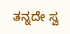ತನ್ನದೇ ಸ್ವ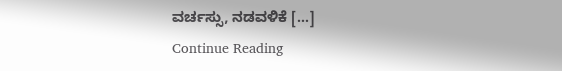ವರ್ಚಸ್ಸು, ನಡವಳಿಕೆ […]
Continue Reading